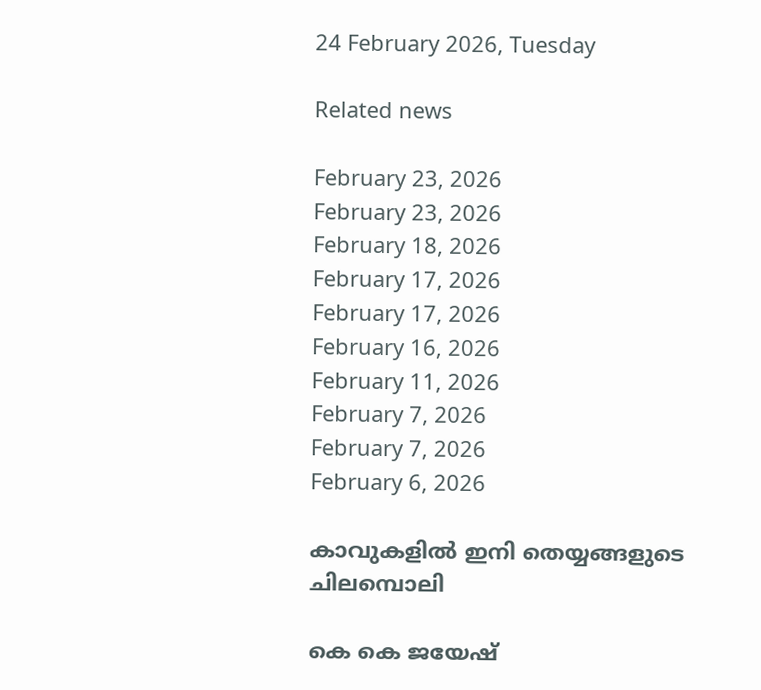24 February 2026, Tuesday

Related news

February 23, 2026
February 23, 2026
February 18, 2026
February 17, 2026
February 17, 2026
February 16, 2026
February 11, 2026
February 7, 2026
February 7, 2026
February 6, 2026

കാവുകളില്‍ ഇനി തെയ്യങ്ങളുടെ ചിലമ്പൊലി

കെ കെ ജയേഷ്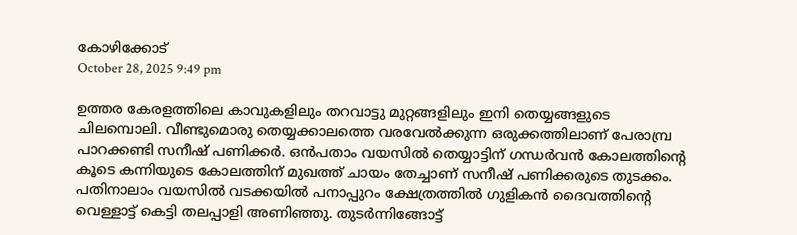കോഴിക്കോട്
October 28, 2025 9:49 pm

ഉത്തര കേരളത്തിലെ കാവുകളിലും തറവാട്ടു മുറ്റങ്ങളിലും ഇനി തെയ്യങ്ങളുടെ ചിലമ്പൊലി. വീണ്ടുമൊരു തെയ്യക്കാലത്തെ വരവേൽക്കുന്ന ഒരുക്കത്തിലാണ് പേരാമ്പ്ര പാറക്കണ്ടി സനീഷ് പണിക്കർ. ഒൻപതാം വയസിൽ തെയ്യാട്ടിന് ഗന്ധർവൻ കോലത്തിന്റെ കൂടെ കന്നിയുടെ കോലത്തിന് മുഖത്ത് ചായം തേച്ചാണ് സനീഷ് പണിക്കരുടെ തുടക്കം. പതിനാലാം വയസിൽ വടക്കയിൽ പനാപ്പുറം ക്ഷേത്രത്തിൽ ഗുളികൻ ദൈവത്തിന്റെ വെള്ളാട്ട് കെട്ടി തലപ്പാളി അണിഞ്ഞു. തുടർന്നിങ്ങോട്ട്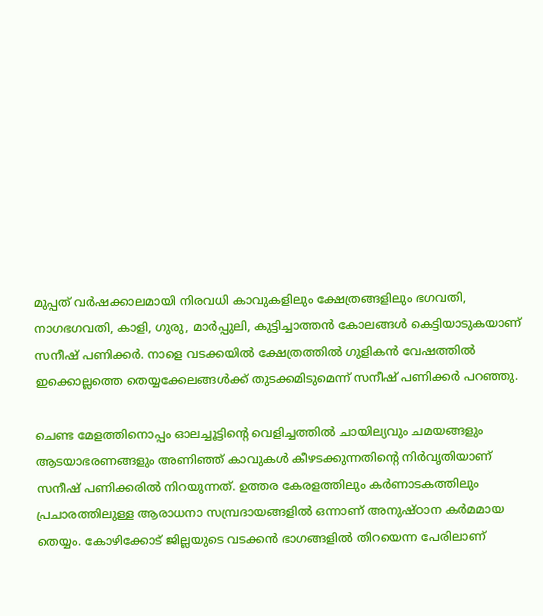മുപ്പത് വർഷക്കാലമായി നിരവധി കാവുകളിലും ക്ഷേത്രങ്ങളിലും ഭഗവതി, നാഗഭഗവതി, കാളി, ഗുരു, മാർപ്പുലി, കുട്ടിച്ചാത്തൻ കോലങ്ങൾ കെട്ടിയാടുകയാണ് സനീഷ് പണിക്കർ. നാളെ വടക്കയിൽ ക്ഷേത്രത്തിൽ ഗുളികൻ വേഷത്തിൽ ഇക്കൊല്ലത്തെ തെയ്യക്കേലങ്ങൾക്ക് തുടക്കമിടുമെന്ന് സനീഷ് പണിക്കർ പറഞ്ഞു.

ചെണ്ട മേളത്തിനൊപ്പം ഓലച്ചൂട്ടിന്റെ വെളിച്ചത്തിൽ ചായില്യവും ചമയങ്ങളും ആടയാഭരണങ്ങളും അണിഞ്ഞ് കാവുകൾ കീഴടക്കുന്നതിന്റെ നിർവൃതിയാണ് സനീഷ് പണിക്കരിൽ നിറയുന്നത്. ഉത്തര കേരളത്തിലും കർണാടകത്തിലും പ്രചാരത്തിലുള്ള ആരാധനാ സമ്പ്രദായങ്ങളിൽ ഒന്നാണ് അനുഷ്ഠാന കർമമായ തെയ്യം. കോഴിക്കോട് ജില്ലയുടെ വടക്കൻ ഭാഗങ്ങളിൽ തിറയെന്ന പേരിലാണ്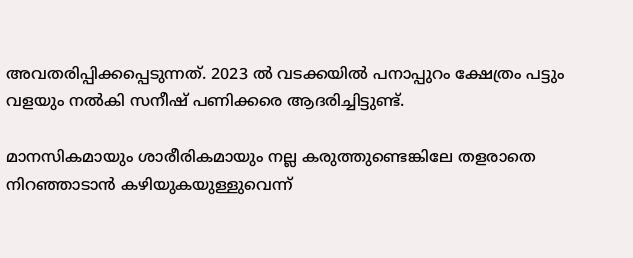അവതരിപ്പിക്കപ്പെടുന്നത്. 2023 ൽ വടക്കയിൽ പനാപ്പുറം ക്ഷേത്രം പട്ടും വളയും നൽകി സനീഷ് പണിക്കരെ ആദരിച്ചിട്ടുണ്ട്.

മാനസികമായും ശാരീരികമായും നല്ല കരുത്തുണ്ടെങ്കിലേ തളരാതെ നിറഞ്ഞാടാൻ കഴിയുകയുള്ളുവെന്ന്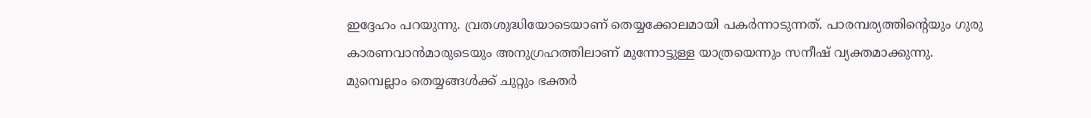ഇദ്ദേഹം പറയുന്നു. വ്രതശുദ്ധിയോടെയാണ് തെയ്യക്കോലമായി പകർന്നാടുന്നത്. പാരമ്പര്യത്തിന്റെയും ഗുരു കാരണവാൻമാരുടെയും അനുഗ്രഹത്തിലാണ് മുന്നോട്ടുള്ള യാത്രയെന്നും സനീഷ് വ്യക്തമാക്കുന്നു.
മുമ്പെല്ലാം തെയ്യങ്ങൾക്ക് ചുറ്റും ഭക്തർ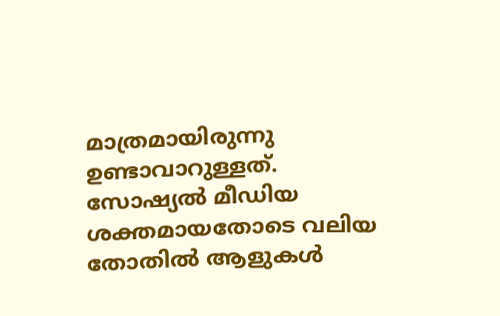മാത്രമായിരുന്നു ഉണ്ടാവാറുള്ളത്. സോഷ്യൽ മീഡിയ ശക്തമായതോടെ വലിയ തോതിൽ ആളുകൾ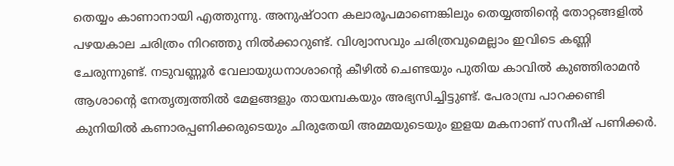തെയ്യം കാണാനായി എത്തുന്നു. അനുഷ്ഠാന കലാരൂപമാണെങ്കിലും തെയ്യത്തിന്റെ തോറ്റങ്ങളിൽ പഴയകാല ചരിത്രം നിറഞ്ഞു നിൽക്കാറുണ്ട്. വിശ്വാസവും ചരിത്രവുമെല്ലാം ഇവിടെ കണ്ണി ചേരുന്നുണ്ട്. നടുവണ്ണൂർ വേലായുധനാശാന്റെ കീഴിൽ ചെണ്ടയും പുതിയ കാവിൽ കുഞ്ഞിരാമൻ ആശാന്റെ നേതൃത്വത്തിൽ മേളങ്ങളും തായമ്പകയും അഭ്യസിച്ചിട്ടുണ്ട്. പേരാമ്പ്ര പാറക്കണ്ടി കുനിയിൽ കണാരപ്പണിക്കരുടെയും ചിരുതേയി അമ്മയുടെയും ഇളയ മകനാണ് സനീഷ് പണിക്കർ.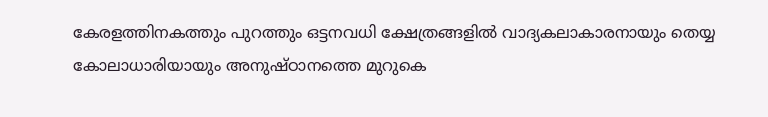കേരളത്തിനകത്തും പുറത്തും ഒട്ടനവധി ക്ഷേത്രങ്ങളിൽ വാദ്യകലാകാരനായും തെയ്യ കോലാധാരിയായും അനുഷ്ഠാനത്തെ മുറുകെ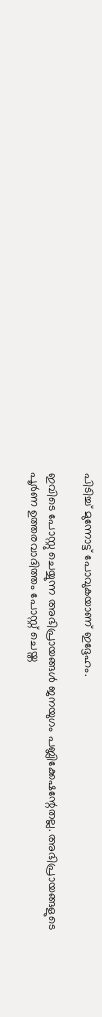പിടിച്ച് മുന്നോട്ട് പോവുകയാണ് ഇദ്ദേഹം.

ഇവിടെ പോസ്റ്റു ചെയ്യുന്ന അഭിപ്രായങ്ങള്‍ ജനയുഗം പബ്ലിക്കേഷന്റേതല്ല. അഭിപ്രായങ്ങളുടെ പൂര്‍ണ ഉത്തരവാദിത്തം പോസ്റ്റ് ചെയ്ത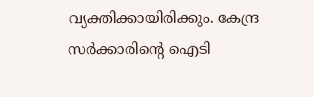വ്യക്തിക്കായിരിക്കും. കേന്ദ്ര സര്‍ക്കാരിന്റെ ഐടി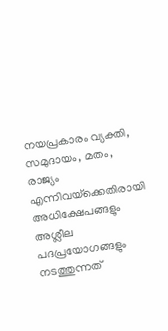നയപ്രകാരം വ്യക്തി, സമുദായം, മതം, രാജ്യം എന്നിവയ്‌ക്കെതിരായി അധിക്ഷേപങ്ങളും അശ്ലീല പദപ്രയോഗങ്ങളും നടത്തുന്നത്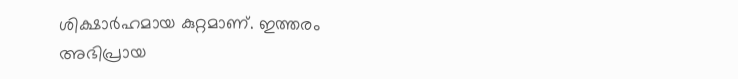ശിക്ഷാര്‍ഹമായ കുറ്റമാണ്. ഇത്തരം അഭിപ്രായ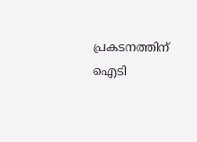പ്രകടനത്തിന് ഐടി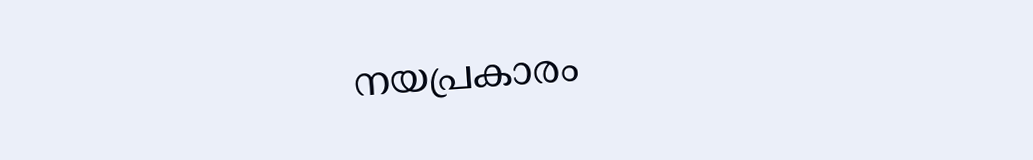നയപ്രകാരം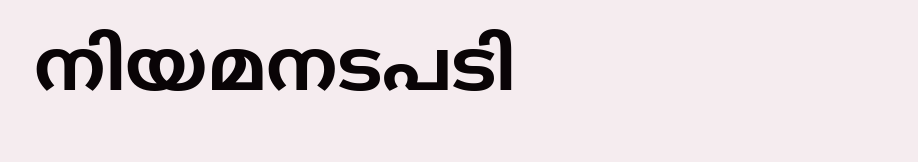നിയമനടപടി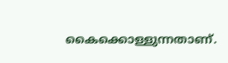കൈക്കൊള്ളുന്നതാണ്.